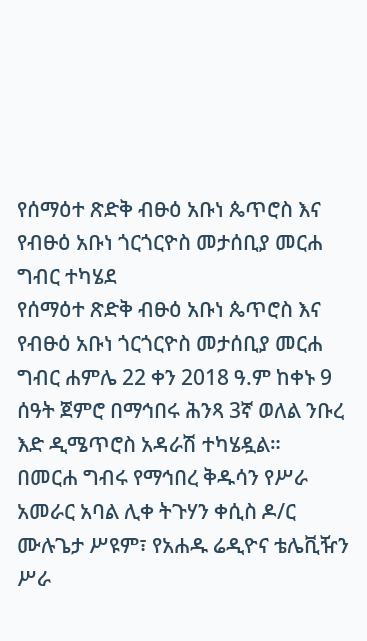የሰማዕተ ጽድቅ ብፁዕ አቡነ ጴጥሮስ እና የብፁዕ አቡነ ጎርጎርዮስ መታሰቢያ መርሐ ግብር ተካሄደ
የሰማዕተ ጽድቅ ብፁዕ አቡነ ጴጥሮስ እና የብፁዕ አቡነ ጎርጎርዮስ መታሰቢያ መርሐ ግብር ሐምሌ 22 ቀን 2018 ዓ.ም ከቀኑ 9 ሰዓት ጀምሮ በማኅበሩ ሕንጻ 3ኛ ወለል ንቡረ እድ ዲሜጥሮስ አዳራሽ ተካሄዷል።
በመርሐ ግብሩ የማኅበረ ቅዱሳን የሥራ አመራር አባል ሊቀ ትጉሃን ቀሲስ ዶ/ር ሙሉጌታ ሥዩም፣ የአሐዱ ሬዲዮና ቴሌቪዥን ሥራ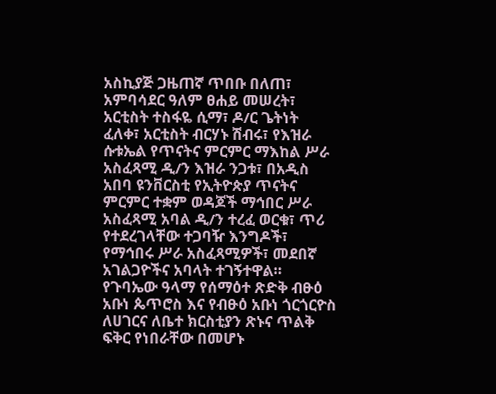አስኪያጅ ጋዜጠኛ ጥበቡ በለጠ፣ አምባሳደር ዓለም ፀሐይ መሠረት፣ አርቲስት ተስፋዬ ሲማ፣ ዶ/ር ጌትነት ፈለቀ፣ አርቲስት ብርሃኑ ሽብሩ፣ የእዝራ ሱቱኤል የጥናትና ምርምር ማእከል ሥራ አስፈጻሚ ዲ/ን እዝራ ንጋቱ፣ በአዲስ አበባ ዩንቨርስቲ የኢትዮጵያ ጥናትና ምርምር ተቋም ወዳጆች ማኅበር ሥራ አስፈጻሚ አባል ዲ/ን ተረፈ ወርቁ፣ ጥሪ የተደረገላቸው ተጋባዥ እንግዶች፣ የማኅበሩ ሥራ አስፈጻሚዎች፣ መደበኛ አገልጋዮችና አባላት ተገኝተዋል።
የጉባኤው ዓላማ የሰማዕተ ጽድቅ ብፁዕ አቡነ ጴጥሮስ እና የብፁዕ አቡነ ጎርጎርዮስ ለሀገርና ለቤተ ክርስቲያን ጽኑና ጥልቅ ፍቅር የነበራቸው በመሆኑ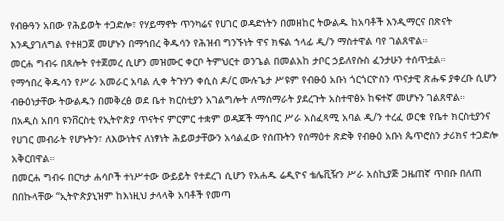የብፁዓን አበው የሕይወት ተጋድሎ፣ የሃይማኖት ጥንካሬና የሀገር ወዳድነትን በመዘከር ትውልዱ ከአባቶች እንዲማርና በጽናት እንዲያገለግል የተዘጋጀ መሆኑን በማኅበረ ቅዱሳን የሕዝብ ግንኙነት ዋና ክፍል ኀላፊ ዲ/ን ማስተዋል ባየ ገልጸዋል።
መርሐ ግብሩ በጸሎት የተጀመረ ሲሆን መዝሙር ቀርቦ ትምህርተ ወንጌል በመልአከ ታቦር ኃይለየሱስ ፈንታሁን ተሰጥቷል።
የማኅበረ ቅዱሳን የሥራ አመራር አባል ሊቀ ትጉሃን ቀሲስ ዶ/ር ሙሉጌታ ሥዩም የብፁዕ አቡነ ጎርጎርዮስን ጥናታዊ ጽሑፍ ያቀረቡ ሲሆን ብፁዕነታቸው ትውልዱን በመቅረፅ ወደ ቤተ ክርስቲያን አገልግሎት ለማሰማራት ያደረጉት አስተዋፅኦ ከፍተኛ መሆኑን ገልጸዋል።
በአዲስ አበባ ዩንቨርስቲ የኢትዮጵያ ጥናትና ምርምር ተቋም ወዳጆች ማኅበር ሥራ አስፈጻሚ አባል ዲ/ን ተረፈ ወርቁ የቤተ ክርስቲያንና የሀገር መብራት የሆኑትን፣ ለእውነትና ለነፃነት ሕይወታቸውን አሳልፈው የሰጡትን የሰማዕተ ጽድቅ የብፁዕ አቡነ ጴጥሮስን ታሪክና ተጋድሎ አቅርበዋል።
በመርሐ ግብሩ በርካታ ሐሳቦች ተነሥተው ውይይት የተደረገ ሲሆን የአሐዱ ሬዲዮና ቴሌቪዥን ሥራ አስኪያጅ ጋዜጠኛ ጥበቡ በለጠ በበኩላቸው “ኢትዮጵያኒዝም ከእነዚህ ታላላቅ አባቶች የመጣ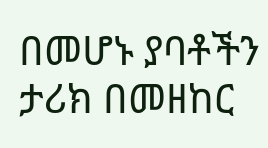በመሆኑ ያባቶችን ታሪክ በመዘከር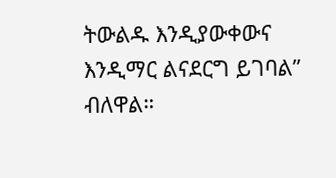ትውልዱ እንዲያውቀውና እንዲማር ልናደርግ ይገባል” ብለዋል።